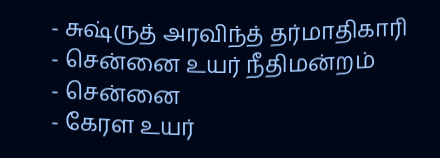- சுஷ்ருத் அரவிந்த் தர்மாதிகாரி
- சென்னை உயர் நீதிமன்றம்
- சென்னை
- கேரள உயர்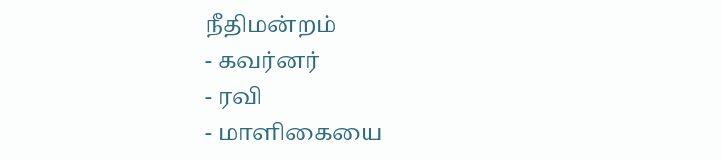நீதிமன்றம்
- கவர்னர்
- ரவி
- மாளிகையை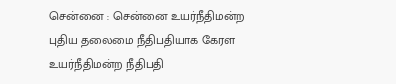சென்னை : சென்னை உயர்நீதிமன்ற புதிய தலைமை நீதிபதியாக கேரள உயர்நீதிமன்ற நீதிபதி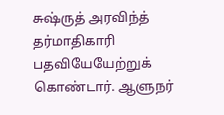சுஷ்ருத் அரவிந்த் தர்மாதிகாரி பதவியேயேற்றுக் கொண்டார். ஆளுநர்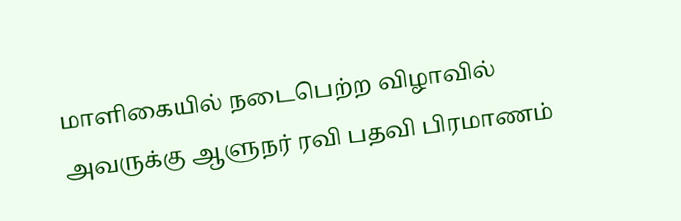மாளிகையில் நடைபெற்ற விழாவில் அவருக்கு ஆளுநர் ரவி பதவி பிரமாணம்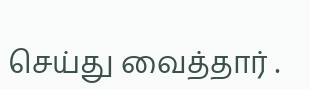செய்து வைத்தார் .